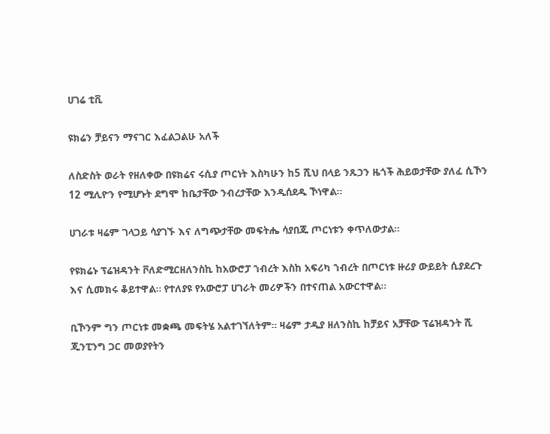ሀገሬ ቲቪ

ዩክሬን ቻይናን ማናገር እፈልጋልሁ አለች

ለስድስት ወራት የዘለቀው በዩክሬና ሩሲያ ጦርነት እስካሁን ከ5 ሺህ በላይ ንጹኃን ዜጎች ሕይወታቸው ያለፈ ሲኾን 12 ሚሊዮን የሚሆኑት ደግሞ ከቤታቸው ንብረታቸው እንዲሰደዱ ኾነዋል።

ሀገራቱ ዛሬም ገላጋይ ሳያገኙ እና ለግጭታቸው መፍትሔ ሳያበጁ ጦርነቱን ቀጥለውታል።

የዩክሬኑ ፕሬዝዳንት ቮለድሚርዘለንስኪ ከአውሮፓ ኀብረት እስከ አፍሪካ ኀብረት በጦርነቱ ዙሪያ ውይይት ሲያደረጉ እና ሲመክሩ ቆይተዋል። የተለያዩ የአውሮፓ ሀገራት መሪዎችን በተናጠል አውርተዋል።

ቢኾንም ግን ጦርነቱ መቋጫ መፍትሄ አልተገኘለትም። ዛሬም ታዲያ ዘለንስኪ ከቻይና አቻቸው ፕሬዝዳንት ሺ ጂንፒንግ ጋር መወያየትን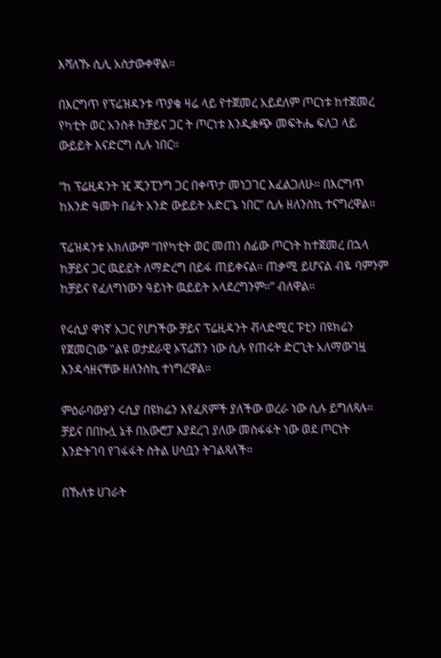እሻለኹ ሲሊ አስታውቀዋል።

በእርግጥ የፕሬዝዳንቱ ጥያቄ ዛሬ ላይ የተጀመረ አይደለም ጦርነቱ ከተጀመረ የካቲት ወር አንስቶ ከቻይና ጋር ት ጦርነቱ እንዲቋጭ መፍትሔ ፍለጋ ላይ ውይይት እናድርግ ሲሉ ነበር።

“ከ ፕሬዚዳንት ዢ ጂንፒንግ ጋር በቀጥታ መነጋገር እፈልጋለሁ። በእርግጥ ከአንድ ዓመት በፊት አንድ ውይይት አድርጌ ነበር” ሲሉ ዘለንስኪ ተናግረዋል።

ፕሬዝዳንቱ አክለውም “በየካቲት ወር መጠነ ሰፊው ጦርነት ከተጀመረ በኋላ ከቻይና ጋር ዉይይት ለማድረግ በይፋ ጠይቀናል። ጠቃሚ ይሆናል ብዬ ባምንም ከቻይና የፈለግነውን ዓይነት ዉይይት አላደረግንም።” ብለዋል።

የሩሲያ ዋነኛ አጋር የሆነችው ቻይና ፕሬዚዳንት ቭላድሚር ፑቲን በዩክሬን የጀመርነው "ልዩ ወታደራዊ ኦፕሬሽን ነው ሲሉ የጠሩት ድርጊት አለማውገዟ እንዳሳዘናቸው ዘለንስኪ ተነግረዋል።

ምዕራባውያን ሩሲያ በዩክሬን እየፈጸምች ያለችው ወረራ ነው ሲሉ ይግለጻሉ። ቻይና በበኩሏ ኔቶ በአውሮፓ እያደረገ ያለው መስፋፋት ነው ወደ ጦርነት እንድትገባ የገፋፋት ስትል ሀሳቧን ትገልጻለች።

በኹለቱ ሀገራት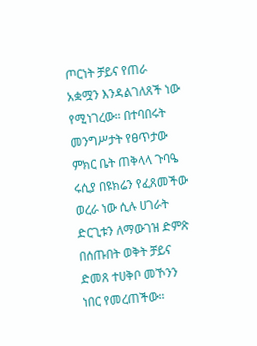ጦርነት ቻይና የጠራ አቋሟን እንዳልገለጸች ነው የሚነገረው። በተባበሩት መንግሥታት የፀጥታው ምክር ቤት ጠቅላላ ጉባዔ ሩሲያ በዩክሬን የፈጸመችው ወረራ ነው ሲሉ ሀገራት ድርጊቱን ለማውገዝ ድምጽ በሰጡበት ወቅት ቻይና ድመጸ ተሀቅቦ መኾንን ነበር የመረጠችው።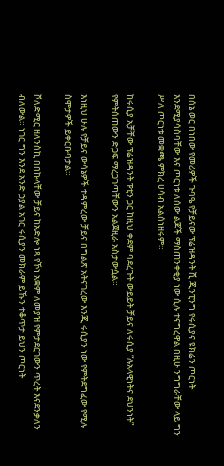በሰኔ ወር በነበው የመሪዎች ጉባዔ የቻይናው ፕሬዝዳንት ሺ ጂንፒንግ የሩሲያና ዩክሬን ጦርነት እንደሚያሳስባቸው እና ጦርነቱ ለሰው ልጆች ማስጠንቀቂያ ነው ሲሉ ተናግረዋል በዚሁ ንግግራቸው ላይ ግን ሥለ ጦርነቱ መቋጫ ምክረ ሀሳብ አልሰነዘሩም።

ከሩሲያ አቻቸው ፕሬዝዳንት ፑቲን ጋር ከዚህ ቀደም ባደረጉት ውይይት ቻይና ለሩሲያ “ሉአላዊነትና ደህንነት” የምትሰጠውን ድጋፍ ማረጋገጣቸውን አልጀዚራ አስታውሷል።

እነዚህ ሁሉ የቻይና ውሳኔዎች ተዳምረው ቻይና በግልጽ አትናገረው እንጂ ሩሲያን ነው የምትደግፈው የሚሉ ስሞታዎች ይቀርቡባታል።

ቮለድሚር ዘለንስኪ በበኩላቸው ቻይና ከአድሎ ነጻ የኾነ አቋም ለመያዝ የምታደርገውን ጥረት እናደንቃለን ብለውል። ነገር ግን እንደ አንድ ኃያል አገር ሩሲያን መክራም ይኹን ተቆጥታ ይህን ጦርነት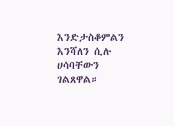እንድታስቆምልን እንሻለን ሲሉ ሀሳባቸውን ገልጸዋል።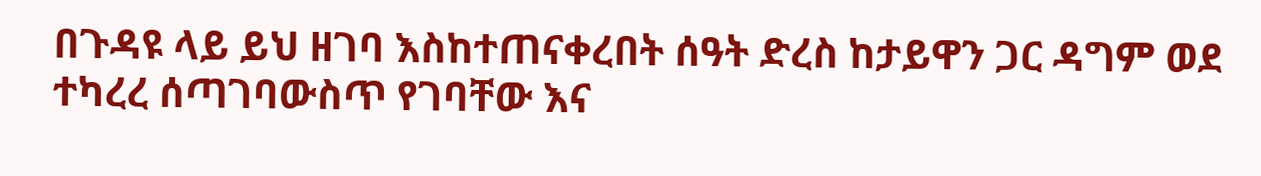በጉዳዩ ላይ ይህ ዘገባ እስከተጠናቀረበት ሰዓት ድረስ ከታይዋን ጋር ዳግም ወደ ተካረረ ሰጣገባውስጥ የገባቸው እና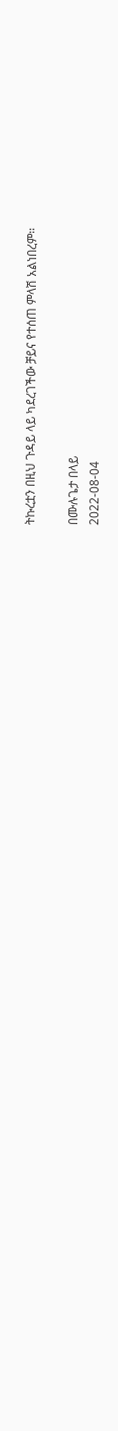ትኩረቷን በዚህ ጉዳይ ላይ ካደረገችው ቻይና የተሰጠ ምላሽ አልነበረም።

በሙሉጌታ በላይ
2022-08-04